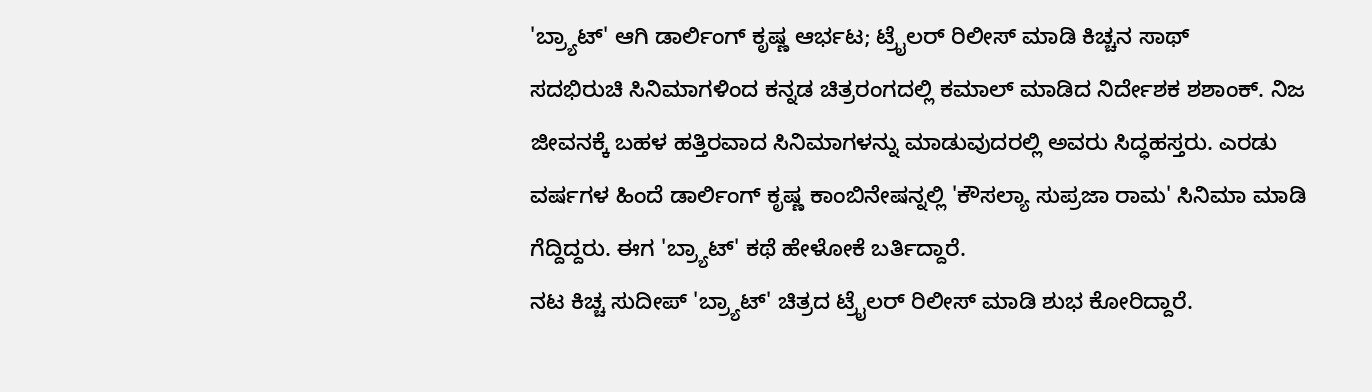'ಬ್ರ್ಯಾಟ್' ಆಗಿ ಡಾರ್ಲಿಂಗ್ ಕೃಷ್ಣ ಆರ್ಭಟ; ಟ್ರೈಲರ್ ರಿಲೀಸ್ ಮಾಡಿ ಕಿಚ್ಚನ ಸಾಥ್
ಸದಭಿರುಚಿ ಸಿನಿಮಾಗಳಿಂದ ಕನ್ನಡ ಚಿತ್ರರಂಗದಲ್ಲಿ ಕಮಾಲ್ ಮಾಡಿದ ನಿರ್ದೇಶಕ ಶಶಾಂಕ್. ನಿಜ ಜೀವನಕ್ಕೆ ಬಹಳ ಹತ್ತಿರವಾದ ಸಿನಿಮಾಗಳನ್ನು ಮಾಡುವುದರಲ್ಲಿ ಅವರು ಸಿದ್ಧಹಸ್ತರು. ಎರಡು ವರ್ಷಗಳ ಹಿಂದೆ ಡಾರ್ಲಿಂಗ್ ಕೃಷ್ಣ ಕಾಂಬಿನೇಷನ್ನಲ್ಲಿ 'ಕೌಸಲ್ಯಾ ಸುಪ್ರಜಾ ರಾಮ' ಸಿನಿಮಾ ಮಾಡಿ ಗೆದ್ದಿದ್ದರು. ಈಗ 'ಬ್ರ್ಯಾಟ್' ಕಥೆ ಹೇಳೋಕೆ ಬರ್ತಿದ್ದಾರೆ.
ನಟ ಕಿಚ್ಚ ಸುದೀಪ್ 'ಬ್ರ್ಯಾಟ್' ಚಿತ್ರದ ಟ್ರೈಲರ್ ರಿಲೀಸ್ ಮಾಡಿ ಶುಭ ಕೋರಿದ್ದಾರೆ.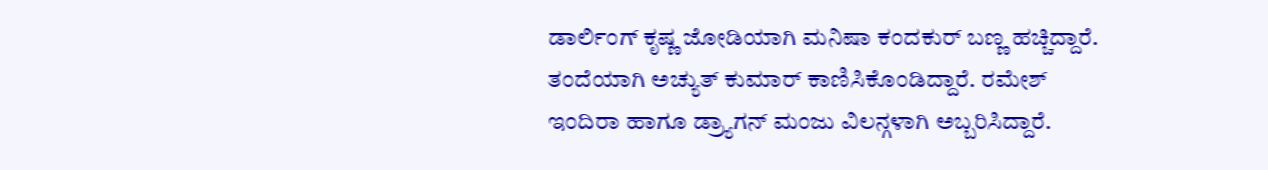ಡಾರ್ಲಿಂಗ್ ಕೃಷ್ಣ ಜೋಡಿಯಾಗಿ ಮನಿಷಾ ಕಂದಕುರ್ ಬಣ್ಣ ಹಚ್ಚಿದ್ದಾರೆ. ತಂದೆಯಾಗಿ ಅಚ್ಯುತ್ ಕುಮಾರ್ ಕಾಣಿಸಿಕೊಂಡಿದ್ದಾರೆ. ರಮೇಶ್ ಇಂದಿರಾ ಹಾಗೂ ಡ್ರ್ಯಾಗನ್ ಮಂಜು ವಿಲನ್ಗಳಾಗಿ ಅಬ್ಬರಿಸಿದ್ದಾರೆ.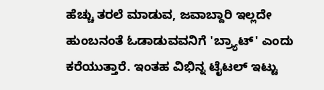ಹೆಚ್ಚು ತರಲೆ ಮಾಡುವ, ಜವಾಬ್ದಾರಿ ಇಲ್ಲದೇ ಹುಂಬನಂತೆ ಓಡಾಡುವವನಿಗೆ 'ಬ್ರ್ಯಾಟ್' ಎಂದು ಕರೆಯುತ್ತಾರೆ. ಇಂತಹ ವಿಭಿನ್ನ ಟೈಟಲ್ ಇಟ್ಟು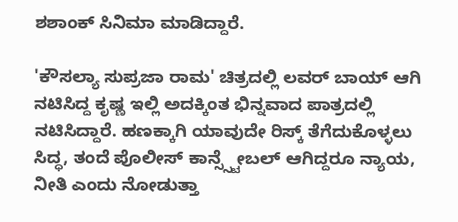ಶಶಾಂಕ್ ಸಿನಿಮಾ ಮಾಡಿದ್ದಾರೆ.

'ಕೌಸಲ್ಯಾ ಸುಪ್ರಜಾ ರಾಮ' ಚಿತ್ರದಲ್ಲಿ ಲವರ್ ಬಾಯ್ ಆಗಿ ನಟಿಸಿದ್ದ ಕೃಷ್ಣ ಇಲ್ಲಿ ಅದಕ್ಕಿಂತ ಭಿನ್ನವಾದ ಪಾತ್ರದಲ್ಲಿ ನಟಿಸಿದ್ದಾರೆ. ಹಣಕ್ಕಾಗಿ ಯಾವುದೇ ರಿಸ್ಕ್ ತೆಗೆದುಕೊಳ್ಳಲು ಸಿದ್ಧ, ತಂದೆ ಪೊಲೀಸ್ ಕಾನ್ಸ್ಸ್ಟೇಬಲ್ ಆಗಿದ್ದರೂ ನ್ಯಾಯ, ನೀತಿ ಎಂದು ನೋಡುತ್ತಾ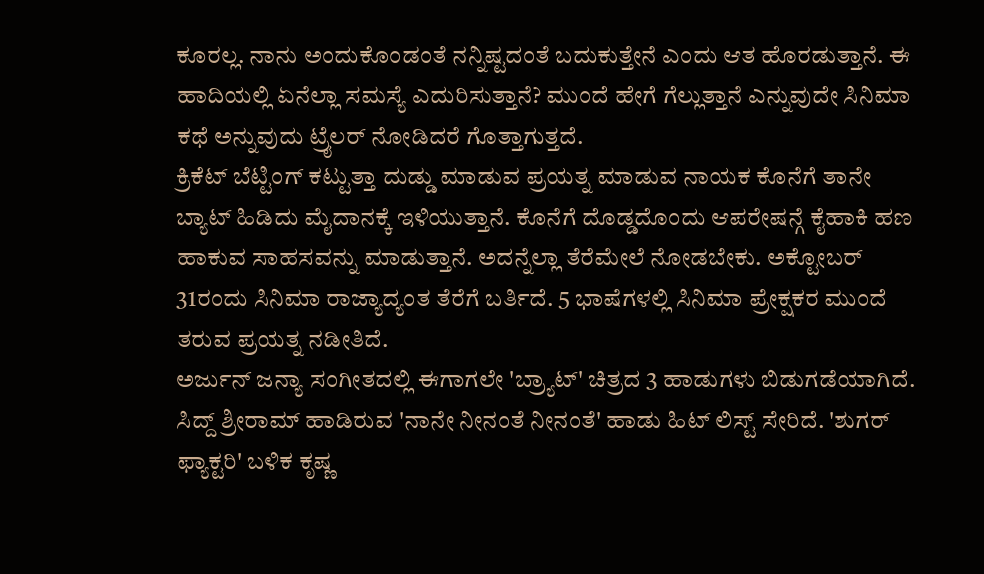ಕೂರಲ್ಲ. ನಾನು ಅಂದುಕೊಂಡಂತೆ ನನ್ನಿಷ್ಟದಂತೆ ಬದುಕುತ್ತೇನೆ ಎಂದು ಆತ ಹೊರಡುತ್ತಾನೆ. ಈ ಹಾದಿಯಲ್ಲಿ ಏನೆಲ್ಲಾ ಸಮಸ್ಯೆ ಎದುರಿಸುತ್ತಾನೆ? ಮುಂದೆ ಹೇಗೆ ಗೆಲ್ಲುತ್ತಾನೆ ಎನ್ನುವುದೇ ಸಿನಿಮಾ ಕಥೆ ಅನ್ನುವುದು ಟ್ರೈಲರ್ ನೋಡಿದರೆ ಗೊತ್ತಾಗುತ್ತದೆ.
ಕ್ರಿಕೆಟ್ ಬೆಟ್ಟಿಂಗ್ ಕಟ್ಟುತ್ತಾ ದುಡ್ಡು ಮಾಡುವ ಪ್ರಯತ್ನ ಮಾಡುವ ನಾಯಕ ಕೊನೆಗೆ ತಾನೇ ಬ್ಯಾಟ್ ಹಿಡಿದು ಮೈದಾನಕ್ಕೆ ಇಳಿಯುತ್ತಾನೆ. ಕೊನೆಗೆ ದೊಡ್ಡದೊಂದು ಆಪರೇಷನ್ಗೆ ಕೈಹಾಕಿ ಹಣ ಹಾಕುವ ಸಾಹಸವನ್ನು ಮಾಡುತ್ತಾನೆ. ಅದನ್ನೆಲ್ಲಾ ತೆರೆಮೇಲೆ ನೋಡಬೇಕು. ಅಕ್ಟೋಬರ್ 31ರಂದು ಸಿನಿಮಾ ರಾಜ್ಯಾದ್ಯಂತ ತೆರೆಗೆ ಬರ್ತಿದೆ. 5 ಭಾಷೆಗಳಲ್ಲಿ ಸಿನಿಮಾ ಪ್ರೇಕ್ಷಕರ ಮುಂದೆ ತರುವ ಪ್ರಯತ್ನ ನಡೀತಿದೆ.
ಅರ್ಜುನ್ ಜನ್ಯಾ ಸಂಗೀತದಲ್ಲಿ ಈಗಾಗಲೇ 'ಬ್ರ್ಯಾಟ್' ಚಿತ್ರದ 3 ಹಾಡುಗಳು ಬಿಡುಗಡೆಯಾಗಿದೆ. ಸಿದ್ದ್ ಶ್ರೀರಾಮ್ ಹಾಡಿರುವ 'ನಾನೇ ನೀನಂತೆ ನೀನಂತೆ' ಹಾಡು ಹಿಟ್ ಲಿಸ್ಟ್ ಸೇರಿದೆ. 'ಶುಗರ್ ಫ್ಯಾಕ್ಟರಿ' ಬಳಿಕ ಕೃಷ್ಣ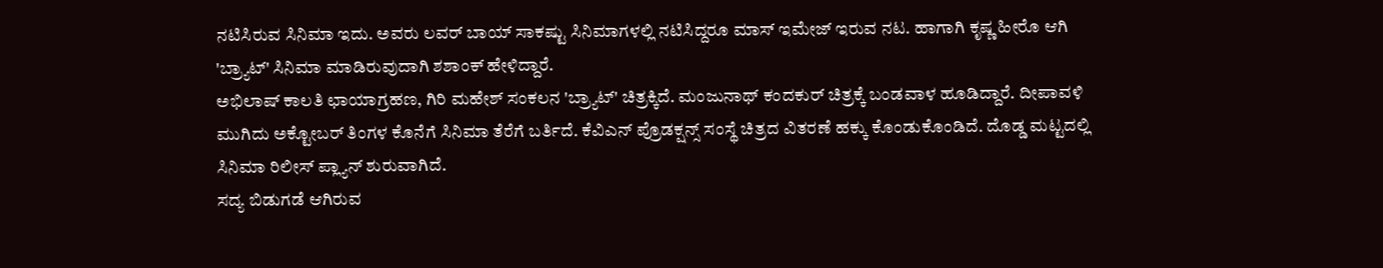ನಟಿಸಿರುವ ಸಿನಿಮಾ ಇದು. ಅವರು ಲವರ್ ಬಾಯ್ ಸಾಕಷ್ಟು ಸಿನಿಮಾಗಳಲ್ಲಿ ನಟಿಸಿದ್ದರೂ ಮಾಸ್ ಇಮೇಜ್ ಇರುವ ನಟ. ಹಾಗಾಗಿ ಕೃಷ್ಣ ಹೀರೊ ಆಗಿ 'ಬ್ರ್ಯಾಟ್' ಸಿನಿಮಾ ಮಾಡಿರುವುದಾಗಿ ಶಶಾಂಕ್ ಹೇಳಿದ್ದಾರೆ.
ಅಭಿಲಾಷ್ ಕಾಲತಿ ಛಾಯಾಗ್ರಹಣ, ಗಿರಿ ಮಹೇಶ್ ಸಂಕಲನ 'ಬ್ರ್ಯಾಟ್' ಚಿತ್ರಕ್ಕಿದೆ. ಮಂಜುನಾಥ್ ಕಂದಕುರ್ ಚಿತ್ರಕ್ಕೆ ಬಂಡವಾಳ ಹೂಡಿದ್ದಾರೆ. ದೀಪಾವಳಿ ಮುಗಿದು ಅಕ್ಟೋಬರ್ ತಿಂಗಳ ಕೊನೆಗೆ ಸಿನಿಮಾ ತೆರೆಗೆ ಬರ್ತಿದೆ. ಕೆವಿಎನ್ ಪ್ರೊಡಕ್ಷನ್ಸ್ ಸಂಸ್ಥೆ ಚಿತ್ರದ ವಿತರಣೆ ಹಕ್ಕು ಕೊಂಡುಕೊಂಡಿದೆ. ದೊಡ್ಡ ಮಟ್ಟದಲ್ಲಿ ಸಿನಿಮಾ ರಿಲೀಸ್ ಪ್ಲ್ಯಾನ್ ಶುರುವಾಗಿದೆ.
ಸದ್ಯ ಬಿಡುಗಡೆ ಆಗಿರುವ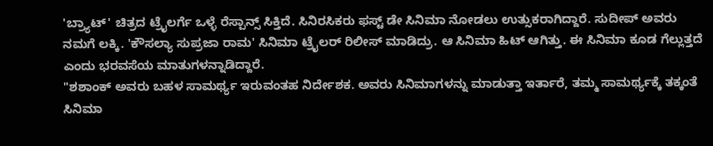'ಬ್ರ್ಯಾಟ್' ಚಿತ್ರದ ಟ್ರೈಲರ್ಗೆ ಒಳ್ಳೆ ರೆಸ್ಪಾನ್ಸ್ ಸಿಕ್ತಿದೆ. ಸಿನಿರಸಿಕರು ಫಸ್ಟ್ ಡೇ ಸಿನಿಮಾ ನೋಡಲು ಉತ್ಸುಕರಾಗಿದ್ದಾರೆ. ಸುದೀಪ್ ಅವರು ನಮಗೆ ಲಕ್ಕಿ. 'ಕೌಸಲ್ಯಾ ಸುಪ್ರಜಾ ರಾಮ' ಸಿನಿಮಾ ಟ್ರೈಲರ್ ರಿಲೀಸ್ ಮಾಡಿದ್ರು. ಆ ಸಿನಿಮಾ ಹಿಟ್ ಆಗಿತ್ತು. ಈ ಸಿನಿಮಾ ಕೂಡ ಗೆಲ್ಲುತ್ತದೆ ಎಂದು ಭರವಸೆಯ ಮಾತುಗಳನ್ನಾಡಿದ್ದಾರೆ.
"ಶಶಾಂಕ್ ಅವರು ಬಹಳ ಸಾಮರ್ಥ್ಯ ಇರುವಂತಹ ನಿರ್ದೇಶಕ. ಅವರು ಸಿನಿಮಾಗಳನ್ನು ಮಾಡುತ್ತಾ ಇರ್ತಾರೆ, ತಮ್ಮ ಸಾಮರ್ಥ್ಯಕ್ಕೆ ತಕ್ಕಂತೆ ಸಿನಿಮಾ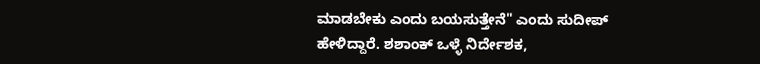ಮಾಡಬೇಕು ಎಂದು ಬಯಸುತ್ತೇನೆ" ಎಂದು ಸುದೀಪ್ ಹೇಳಿದ್ದಾರೆ. ಶಶಾಂಕ್ ಒಳ್ಳೆ ನಿರ್ದೇಶಕ,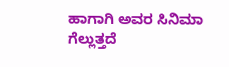ಹಾಗಾಗಿ ಅವರ ಸಿನಿಮಾ ಗೆಲ್ಲುತ್ತದೆ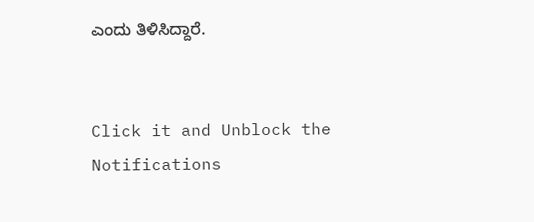ಎಂದು ತಿಳಿಸಿದ್ದಾರೆ.


Click it and Unblock the Notifications